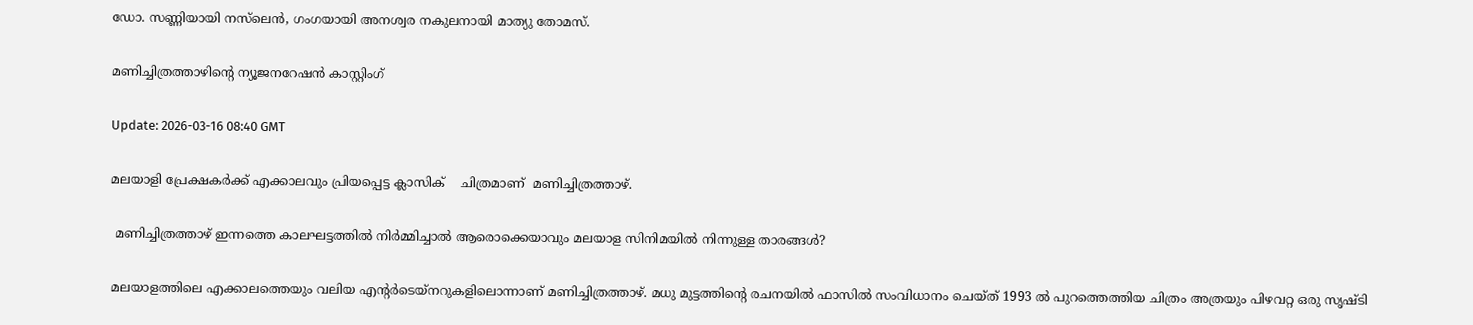ഡോ. സണ്ണിയായി നസ്‍ലെൻ, ഗംഗയായി അനശ്വര നകുലനായി മാത്യു തോമസ്.

മണിച്ചിത്രത്താഴിന്റെ ന്യൂജനറേഷൻ കാസ്റ്റിംഗ്

Update: 2026-03-16 08:40 GMT

മലയാളി പ്രേക്ഷകർക്ക് എക്കാലവും പ്രിയപ്പെട്ട ക്ലാസിക്    ചിത്രമാണ്  മണിച്ചിത്രത്താഴ്.

 മണിച്ചിത്രത്താഴ് ഇന്നത്തെ കാലഘട്ടത്തിൽ നിർമ്മിച്ചാൽ ആരൊക്കെയാവും മലയാള സിനിമയിൽ നിന്നുള്ള താരങ്ങൾ?

മലയാളത്തിലെ എക്കാലത്തെയും വലിയ എന്‍റര്‍ടെയ്നറുകളിലൊന്നാണ് മണിച്ചിത്രത്താഴ്. മധു മുട്ടത്തിന്‍റെ രചനയില്‍ ഫാസില്‍ സംവിധാനം ചെയ്ത് 1993 ല്‍ പുറത്തെത്തിയ ചിത്രം അത്രയും പിഴവറ്റ ഒരു സൃഷ്ടി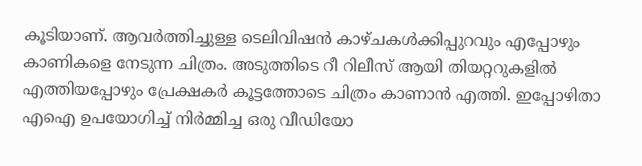കൂടിയാണ്. ആവര്‍ത്തിച്ചുള്ള ടെലിവിഷന്‍ കാഴ്ചകള്‍ക്കിപ്പുറവും എപ്പോഴും കാണികളെ നേടുന്ന ചിത്രം. അടുത്തിടെ റീ റിലീസ് ആയി തിയറ്ററുകളില്‍ എത്തിയപ്പോഴും പ്രേക്ഷകര്‍ കൂട്ടത്തോടെ ചിത്രം കാണാന്‍ എത്തി. ഇപ്പോഴിതാ എഐ ഉപയോഗിച്ച് നിര്‍മ്മിച്ച ഒരു വീഡിയോ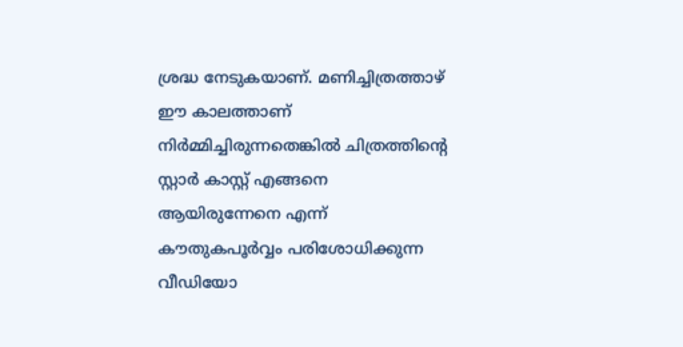ശ്രദ്ധ നേടുകയാണ്. മണിച്ചിത്രത്താഴ് ഈ കാലത്താണ് നിര്‍മ്മിച്ചിരുന്നതെങ്കില്‍ ചിത്രത്തിന്‍റെ സ്റ്റാര്‍ കാസ്റ്റ് എങ്ങനെ ആയിരുന്നേനെ എന്ന് കൗതുകപൂര്‍വ്വം പരിശോധിക്കുന്ന വീഡിയോ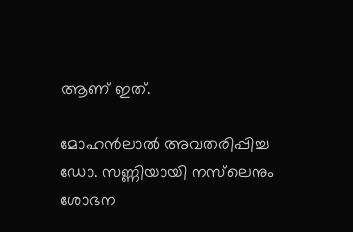ആണ് ഇത്.

മോഹന്‍ലാല്‍ അവതരിപ്പിച്ച ഡോ. സണ്ണിയായി നസ്‍ലെനും ശോഭന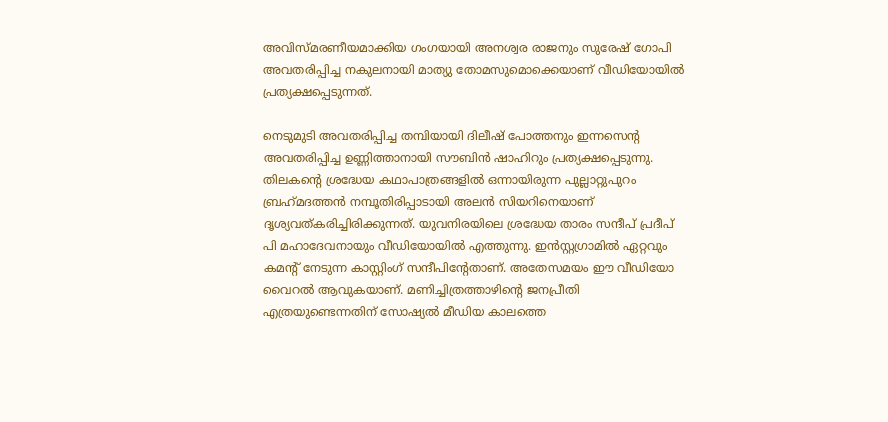അവിസ്മരണീയമാക്കിയ ഗംഗയായി അനശ്വര രാജനും സുരേഷ് ഗോപി അവതരിപ്പിച്ച നകുലനായി മാത്യു തോമസുമൊക്കെയാണ് വീഡിയോയില്‍ പ്രത്യക്ഷപ്പെടുന്നത്.

നെടുമുടി അവതരിപ്പിച്ച തമ്പിയായി ദിലീഷ് പോത്തനും ഇന്നസെന്‍റ അവതരിപ്പിച്ച ഉണ്ണിത്താനായി സൗബിന്‍ ഷാഹിറും പ്രത്യക്ഷപ്പെടുന്നു. തിലകന്‍റെ ശ്രദ്ധേയ കഥാപാത്രങ്ങളില്‍ ഒന്നായിരുന്ന പുല്ലാറ്റുപുറം ബ്രഹ്‍മദത്തന്‍ നമ്പൂതിരിപ്പാടായി അലന്‍ സിയറിനെയാണ് ദൃശ്യവത്കരിച്ചിരിക്കുന്നത്. യുവനിരയിലെ ശ്രദ്ധേയ താരം സന്ദീപ് പ്രദീപ് പി മഹാദേവനായും വീഡിയോയില്‍ എത്തുന്നു. ഇന്‍സ്റ്റഗ്രാമില്‍ ഏറ്റവും കമന്‍റ് നേടുന്ന കാസ്റ്റിംഗ് സന്ദീപിന്‍റേതാണ്. അതേസമയം ഈ വീഡിയോ വൈറല്‍ ആവുകയാണ്. മണിച്ചിത്രത്താഴിന്‍റെ ജനപ്രീതി എത്രയുണ്ടെന്നതിന് സോഷ്യല്‍ മീഡിയ കാലത്തെ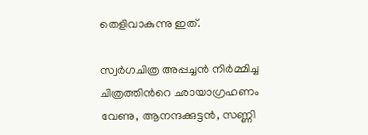തെളിവാകുന്നു ഇത്.

സ്വര്‍ഗചിത്ര അപ്പച്ചന്‍ നിര്‍മ്മിച്ച ചിത്രത്തിന്‍റെ ഛായാഗ്രഹണം വേണു, ആനന്ദക്കുട്ടന്‍, സണ്ണി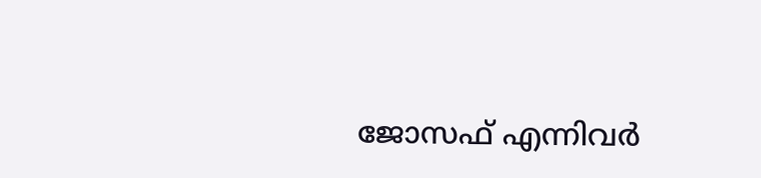ജോസഫ് എന്നിവര്‍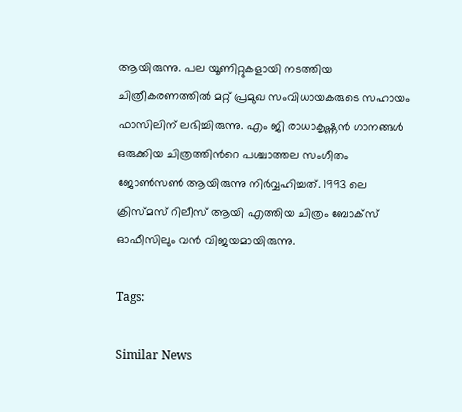ആയിരുന്നു. പല യൂണിറ്റുകളായി നടത്തിയ ചിത്രീകരണത്തില്‍ മറ്റ് പ്രമുഖ സംവിധായകരുടെ സഹായം ഫാസിലിന് ലഭിച്ചിരുന്നു. എം ജി രാധാകൃഷ്ണന്‍ ഗാനങ്ങള്‍ ഒരുക്കിയ ചിത്രത്തിന്‍റെ പശ്ചാത്തല സംഗീതം ജോണ്‍സണ്‍ ആയിരുന്നു നിര്‍വ്വഹിച്ചത്. 1993 ലെ ക്രിസ്മസ് റിലീസ് ആയി എത്തിയ ചിത്രം ബോക്സ് ഓഫീസിലും വന്‍ വിജയമായിരുന്നു.

Tags:

Similar News